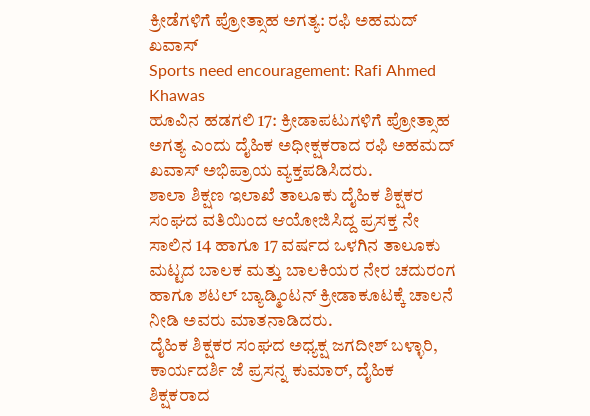ಕ್ರೀಡೆಗಳಿಗೆ ಪ್ರೋತ್ಸಾಹ ಅಗತ್ಯ: ರಫಿ ಅಹಮದ್ ಖವಾಸ್
Sports need encouragement: Rafi Ahmed Khawas
ಹೂವಿನ ಹಡಗಲಿ 17: ಕ್ರೀಡಾಪಟುಗಳಿಗೆ ಪ್ರೋತ್ಸಾಹ ಅಗತ್ಯ ಎಂದು ದೈಹಿಕ ಅಧೀಕ್ಷಕರಾದ ರಫಿ ಅಹಮದ್ ಖವಾಸ್ ಅಭಿಪ್ರಾಯ ವ್ಯಕ್ತಪಡಿಸಿದರು.
ಶಾಲಾ ಶಿಕ್ಷಣ ಇಲಾಖೆ ತಾಲೂಕು ದೈಹಿಕ ಶಿಕ್ಷಕರ ಸಂಘದ ವತಿಯಿಂದ ಆಯೋಜಿಸಿದ್ದ ಪ್ರಸಕ್ತ ನೇ ಸಾಲಿನ 14 ಹಾಗೂ 17 ವರ್ಷದ ಒಳಗಿನ ತಾಲೂಕು ಮಟ್ಟದ ಬಾಲಕ ಮತ್ತು ಬಾಲಕಿಯರ ನೇರ ಚದುರಂಗ ಹಾಗೂ ಶಟಲ್ ಬ್ಯಾಡ್ಮಿಂಟನ್ ಕ್ರೀಡಾಕೂಟಕ್ಕೆ ಚಾಲನೆ ನೀಡಿ ಅವರು ಮಾತನಾಡಿದರು.
ದೈಹಿಕ ಶಿಕ್ಷಕರ ಸಂಘದ ಅಧ್ಯಕ್ಷ ಜಗದೀಶ್ ಬಳ್ಳಾರಿ, ಕಾರ್ಯದರ್ಶಿ ಜೆ ಪ್ರಸನ್ನ ಕುಮಾರ್, ದೈಹಿಕ ಶಿಕ್ಷಕರಾದ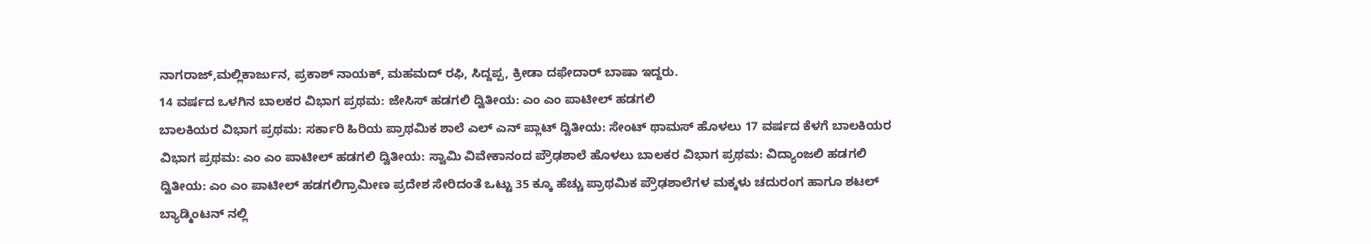ನಾಗರಾಜ್,ಮಲ್ಲಿಕಾರ್ಜುನ, ಪ್ರಕಾಶ್ ನಾಯಕ್, ಮಹಮದ್ ರಫಿ, ಸಿದ್ದಪ್ಪ, ಕ್ರೀಡಾ ದಫೇದಾರ್ ಬಾಷಾ ಇದ್ದರು.
14 ವರ್ಷದ ಒಳಗಿನ ಬಾಲಕರ ವಿಭಾಗ ಪ್ರಥಮ: ಜೇಸಿಸ್ ಹಡಗಲಿ ದ್ವಿತೀಯ: ಎಂ ಎಂ ಪಾಟೀಲ್ ಹಡಗಲಿ
ಬಾಲಕಿಯರ ವಿಭಾಗ ಪ್ರಥಮ: ಸರ್ಕಾರಿ ಹಿರಿಯ ಪ್ರಾಥಮಿಕ ಶಾಲೆ ಎಲ್ ಎನ್ ಪ್ಲಾಟ್ ದ್ವಿತೀಯ: ಸೇಂಟ್ ಥಾಮಸ್ ಹೊಳಲು 17 ವರ್ಷದ ಕೆಳಗೆ ಬಾಲಕಿಯರ ವಿಭಾಗ ಪ್ರಥಮ: ಎಂ ಎಂ ಪಾಟೀಲ್ ಹಡಗಲಿ ದ್ವಿತೀಯ: ಸ್ವಾಮಿ ವಿವೇಕಾನಂದ ಪ್ರೌಢಶಾಲೆ ಹೊಳಲು ಬಾಲಕರ ವಿಭಾಗ ಪ್ರಥಮ: ವಿದ್ಯಾಂಜಲಿ ಹಡಗಲಿ ದ್ವಿತೀಯ: ಎಂ ಎಂ ಪಾಟೀಲ್ ಹಡಗಲಿಗ್ರಾಮೀಣ ಪ್ರದೇಶ ಸೇರಿದಂತೆ ಒಟ್ಟು 35 ಕ್ಕೂ ಹೆಚ್ಚು ಪ್ರಾಥಮಿಕ ಪ್ರೌಢಶಾಲೆಗಳ ಮಕ್ಕಳು ಚದುರಂಗ ಹಾಗೂ ಶಟಲ್ ಬ್ಯಾಡ್ಮಿಂಟನ್ ನಲ್ಲಿ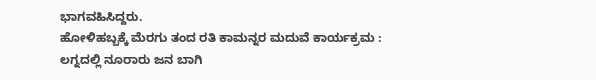ಭಾಗವಹಿಸಿದ್ದರು.
ಹೋಳಿಹಬ್ಬಕ್ಕೆ ಮೆರಗು ತಂದ ರತಿ ಕಾಮನ್ನರ ಮದುವೆ ಕಾರ್ಯಕ್ರಮ : ಲಗ್ನದಲ್ಲಿ ನೂರಾರು ಜನ ಬಾಗಿ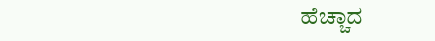ಹೆಚ್ಚಾದ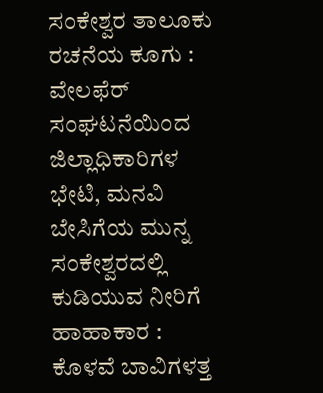ಸಂಕೇಶ್ವರ ತಾಲೂಕು ರಚನೆಯ ಕೂಗು : ವೇಲಫೆರ್ ಸಂಘಟನೆಯಿಂದ ಜಿಲ್ಲಾಧಿಕಾರಿಗಳ ಭೇಟಿ, ಮನವಿ
ಬೇಸಿಗೆಯ ಮುನ್ನ ಸಂಕೇಶ್ವರದಲ್ಲಿ ಕುಡಿಯುವ ನೀರಿಗೆ ಹಾಹಾಕಾರ : ಕೊಳವೆ ಬಾವಿಗಳತ್ತ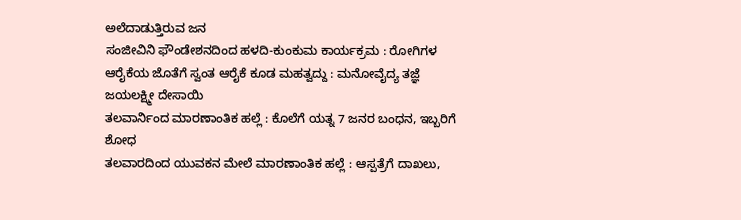ಅಲೆದಾಡುತ್ತಿರುವ ಜನ
ಸಂಜೀವಿನಿ ಫೌಂಡೇಶನದಿಂದ ಹಳದಿ-ಕುಂಕುಮ ಕಾರ್ಯಕ್ರಮ : ರೋಗಿಗಳ ಆರೈಕೆಯ ಜೊತೆಗೆ ಸ್ವಂತ ಆರೈಕೆ ಕೂಡ ಮಹತ್ವದ್ದು : ಮನೋವೈದ್ಯ ತಜ್ಞೆ ಜಯಲಕ್ಷ್ಮೀ ದೇಸಾಯಿ
ತಲವಾರ್ನಿಂದ ಮಾರಣಾಂತಿಕ ಹಲ್ಲೆ : ಕೊಲೆಗೆ ಯತ್ನ 7 ಜನರ ಬಂಧನ, ಇಬ್ಬರಿಗೆ ಶೋಧ
ತಲವಾರದಿಂದ ಯುವಕನ ಮೇಲೆ ಮಾರಣಾಂತಿಕ ಹಲ್ಲೆ : ಆಸ್ಪತ್ರೆಗೆ ದಾಖಲು,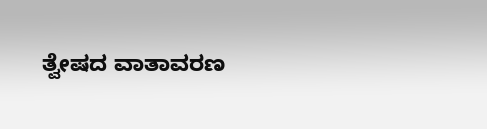ತ್ವೇಷದ ವಾತಾವರಣ